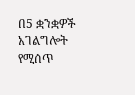በ5 ቋንቋዎች አገልግሎት የሚሰጥ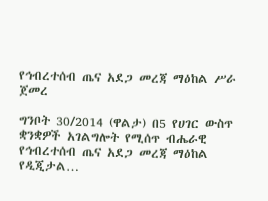የኅብረተሰብ ጤና አደጋ መረጃ ማዕከል ሥራ ጀመረ

ግንቦት 30/2014 (ዋልታ) በ5 የሀገር ውስጥ ቋንቋዎች አገልግሎት የሚሰጥ ብሔራዊ የኅብረተሰብ ጤና አደጋ መረጃ ማዕከል የዲጂታል…